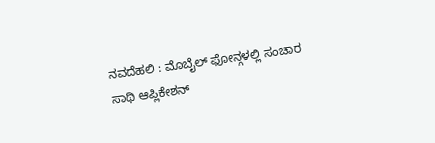ನವದೆಹಲಿ : ಮೊಬೈಲ್ ಫೋನ್ಗಳಲ್ಲಿ ಸಂಚಾರ ಸಾಥಿ ಆಪ್ಲಿಕೇಶನ್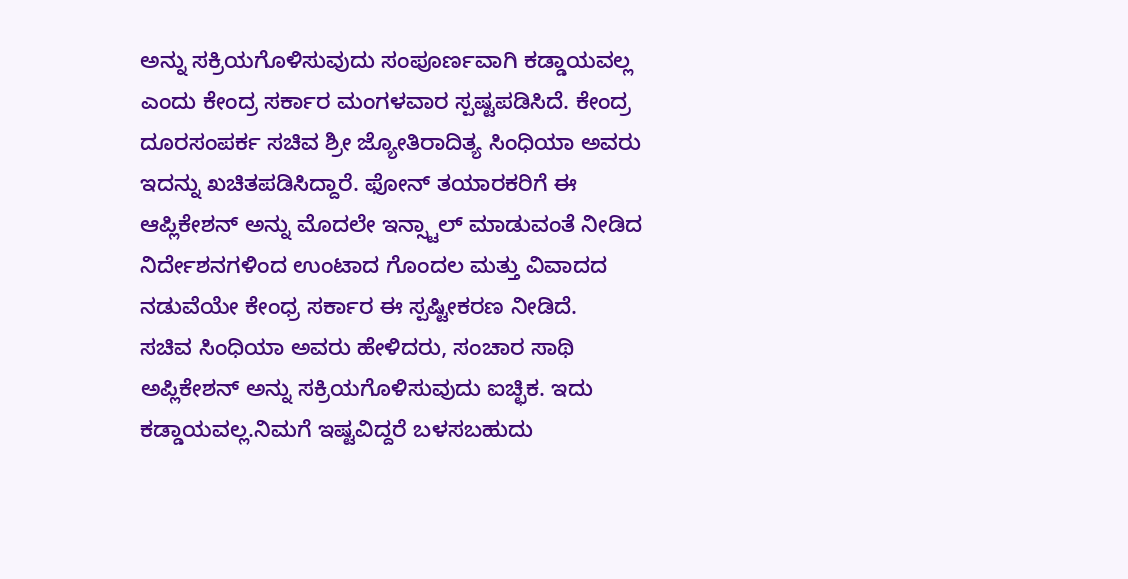ಅನ್ನು ಸಕ್ರಿಯಗೊಳಿಸುವುದು ಸಂಪೂರ್ಣವಾಗಿ ಕಡ್ಡಾಯವಲ್ಲ ಎಂದು ಕೇಂದ್ರ ಸರ್ಕಾರ ಮಂಗಳವಾರ ಸ್ಪಷ್ಟಪಡಿಸಿದೆ. ಕೇಂದ್ರ ದೂರಸಂಪರ್ಕ ಸಚಿವ ಶ್ರೀ ಜ್ಯೋತಿರಾದಿತ್ಯ ಸಿಂಧಿಯಾ ಅವರು ಇದನ್ನು ಖಚಿತಪಡಿಸಿದ್ದಾರೆ. ಫೋನ್ ತಯಾರಕರಿಗೆ ಈ ಆಪ್ಲಿಕೇಶನ್ ಅನ್ನು ಮೊದಲೇ ಇನ್ಸ್ಟಾಲ್ ಮಾಡುವಂತೆ ನೀಡಿದ ನಿರ್ದೇಶನಗಳಿಂದ ಉಂಟಾದ ಗೊಂದಲ ಮತ್ತು ವಿವಾದದ ನಡುವೆಯೇ ಕೇಂಧ್ರ ಸರ್ಕಾರ ಈ ಸ್ಪಷ್ಟೀಕರಣ ನೀಡಿದೆ.
ಸಚಿವ ಸಿಂಧಿಯಾ ಅವರು ಹೇಳಿದರು, ಸಂಚಾರ ಸಾಥಿ ಅಪ್ಲಿಕೇಶನ್ ಅನ್ನು ಸಕ್ರಿಯಗೊಳಿಸುವುದು ಐಚ್ಛಿಕ. ಇದು ಕಡ್ಡಾಯವಲ್ಲ.ನಿಮಗೆ ಇಷ್ಟವಿದ್ದರೆ ಬಳಸಬಹುದು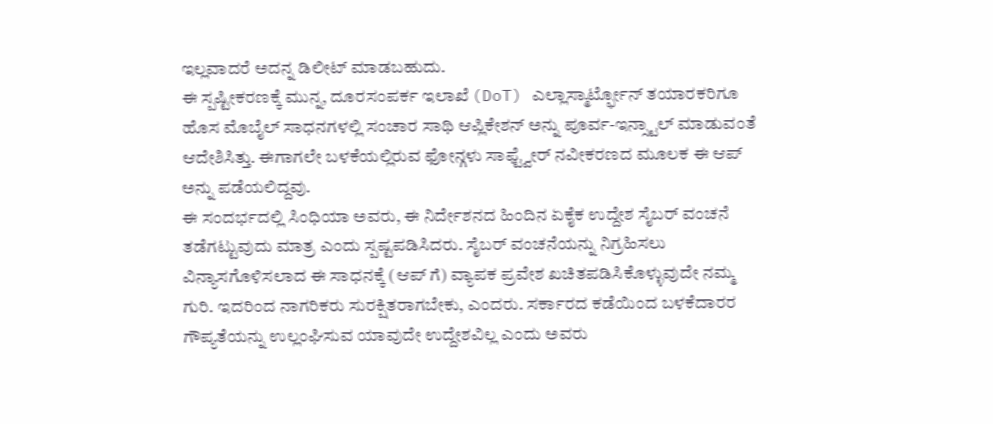ಇಲ್ಲವಾದರೆ ಅದನ್ನ ಡಿಲೀಟ್ ಮಾಡಬಹುದು.
ಈ ಸ್ಪಷ್ಟೀಕರಣಕ್ಕೆ ಮುನ್ನ, ದೂರಸಂಪರ್ಕ ಇಲಾಖೆ (DoT) ಎಲ್ಲಾಸ್ಮಾರ್ಟ್ಫೋನ್ ತಯಾರಕರಿಗೂ ಹೊಸ ಮೊಬೈಲ್ ಸಾಧನಗಳಲ್ಲಿ ಸಂಚಾರ ಸಾಥಿ ಆಪ್ಲಿಕೇಶನ್ ಅನ್ನು ಪೂರ್ವ-ಇನ್ಸ್ಟಾಲ್ ಮಾಡುವಂತೆ ಆದೇಶಿಸಿತ್ತು. ಈಗಾಗಲೇ ಬಳಕೆಯಲ್ಲಿರುವ ಫೋನ್ಗಳು ಸಾಫ್ಟ್ವೇರ್ ನವೀಕರಣದ ಮೂಲಕ ಈ ಆಪ್ ಅನ್ನು ಪಡೆಯಲಿದ್ದವು.
ಈ ಸಂದರ್ಭದಲ್ಲಿ ಸಿಂಧಿಯಾ ಅವರು, ಈ ನಿರ್ದೇಶನದ ಹಿಂದಿನ ಏಕೈಕ ಉದ್ದೇಶ ಸೈಬರ್ ವಂಚನೆ ತಡೆಗಟ್ಟುವುದು ಮಾತ್ರ ಎಂದು ಸ್ಪಷ್ಟಪಡಿಸಿದರು. ಸೈಬರ್ ವಂಚನೆಯನ್ನು ನಿಗ್ರಹಿಸಲು ವಿನ್ಯಾಸಗೊಳಿಸಲಾದ ಈ ಸಾಧನಕ್ಕೆ (ಆಪ್ ಗೆ) ವ್ಯಾಪಕ ಪ್ರವೇಶ ಖಚಿತಪಡಿಸಿಕೊಳ್ಳುವುದೇ ನಮ್ಮ ಗುರಿ. ಇದರಿಂದ ನಾಗರಿಕರು ಸುರಕ್ಷಿತರಾಗಬೇಕು, ಎಂದರು. ಸರ್ಕಾರದ ಕಡೆಯಿಂದ ಬಳಕೆದಾರರ ಗೌಪ್ಯತೆಯನ್ನು ಉಲ್ಲಂಘಿಸುವ ಯಾವುದೇ ಉದ್ದೇಶವಿಲ್ಲ ಎಂದು ಅವರು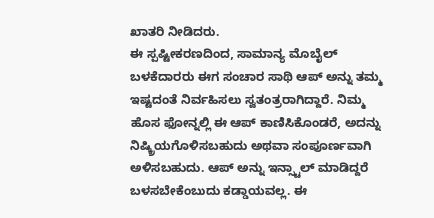ಖಾತರಿ ನೀಡಿದರು.
ಈ ಸ್ಪಷ್ಟೀಕರಣದಿಂದ, ಸಾಮಾನ್ಯ ಮೊಬೈಲ್ ಬಳಕೆದಾರರು ಈಗ ಸಂಚಾರ ಸಾಥಿ ಆಪ್ ಅನ್ನು ತಮ್ಮ ಇಷ್ಟದಂತೆ ನಿರ್ವಹಿಸಲು ಸ್ವತಂತ್ರರಾಗಿದ್ದಾರೆ. ನಿಮ್ಮ ಹೊಸ ಫೋನ್ನಲ್ಲಿ ಈ ಆಪ್ ಕಾಣಿಸಿಕೊಂಡರೆ, ಅದನ್ನು ನಿಷ್ಕ್ರಿಯಗೊಳಿಸಬಹುದು ಅಥವಾ ಸಂಪೂರ್ಣವಾಗಿ ಅಳಿಸಬಹುದು. ಆಪ್ ಅನ್ನು ಇನ್ಸ್ಟಾಲ್ ಮಾಡಿದ್ದರೆ ಬಳಸಬೇಕೆಂಬುದು ಕಡ್ಡಾಯವಲ್ಲ. ಈ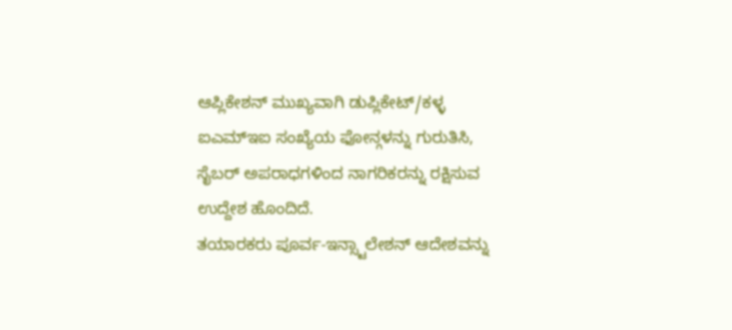ಆಪ್ಲಿಕೇಶನ್ ಮುಖ್ಯವಾಗಿ ಡುಪ್ಲಿಕೇಟ್/ಕಳ್ಳ ಐಎಮ್ಇಐ ಸಂಖ್ಯೆಯ ಫೋನ್ಗಳನ್ನು ಗುರುತಿಸಿ, ಸೈಬರ್ ಅಪರಾಧಗಳಿಂದ ನಾಗರಿಕರನ್ನು ರಕ್ಷಿಸುವ ಉದ್ದೇಶ ಹೊಂದಿದೆ.
ತಯಾರಕರು ಪೂರ್ವ-ಇನ್ಸ್ಟಾಲೇಶನ್ ಆದೇಶವನ್ನು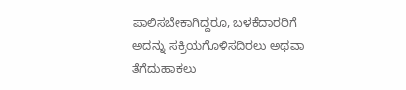ಪಾಲಿಸಬೇಕಾಗಿದ್ದರೂ, ಬಳಕೆದಾರರಿಗೆ ಅದನ್ನು ಸಕ್ರಿಯಗೊಳಿಸದಿರಲು ಅಥವಾ ತೆಗೆದುಹಾಕಲು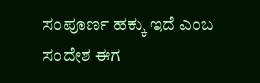ಸಂಪೂರ್ಣ ಹಕ್ಕು ಇದೆ ಎಂಬ ಸಂದೇಶ ಈಗ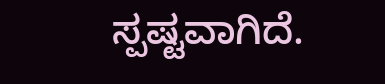ಸ್ಪಷ್ಟವಾಗಿದೆ.